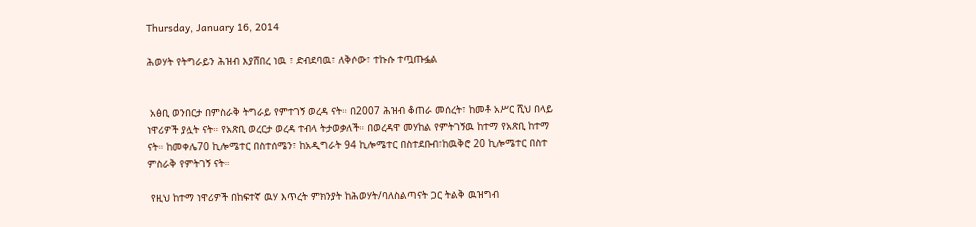Thursday, January 16, 2014

ሕወሃት የትግራይን ሕዝብ እያሸበረ ነዉ ፣ ድብደባዉ፣ ለቅሶው፣ ተኩሱ ተጧጡፏል


 አፅቢ ወንበርታ በምስራቅ ትግራይ የምተገኝ ወረዳ ናት። በ2007 ሕዝብ ቆጠራ መሰረት፣ ከመቶ አሥር ሺህ በላይ ነዋሪዎች ያሏት ናት። የአጽቢ ወረርታ ወረዳ ተብላ ትታወቃለች። በወረዳዋ መሃከል የምትገኝዉ ከተማ የአጽቢ ከተማ ናት። ከመቀሌ70 ኪሎሜተር በስተሰሜን፣ ከአዲግራት 94 ኪሎሜተር በስተደቡብ፣ከዉቅሮ 20 ኪሎሜተር በስተ ምስራቅ የምትገኝ ናት።

 የዚህ ከተማ ነዋሪዎች በከፍተኛ ዉሃ እጥረት ምክንያት ከሕወሃት/ባለስልጣናት ጋር ትልቅ ዉዝግብ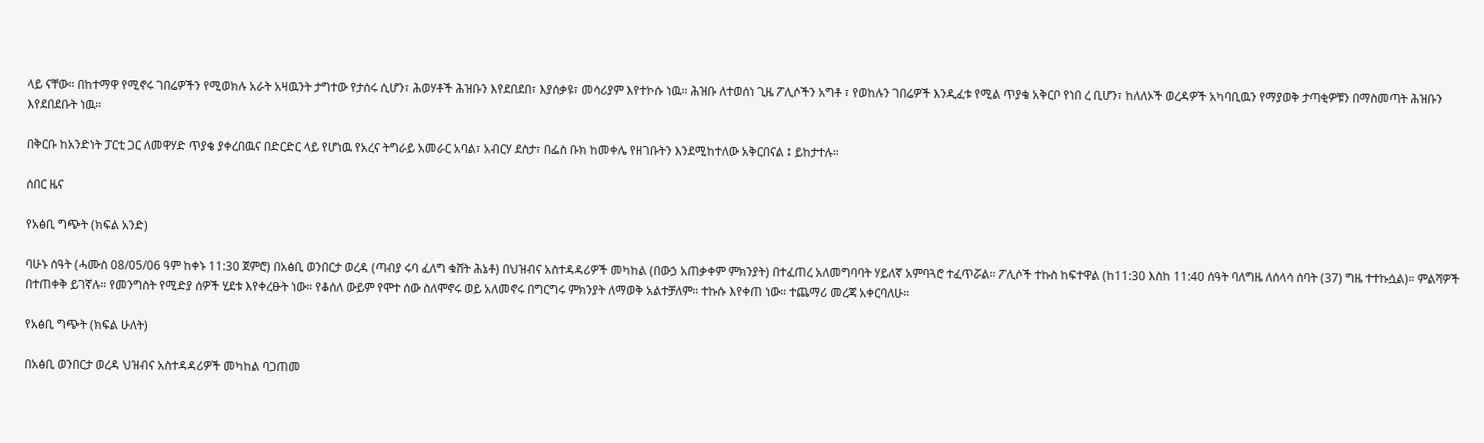ላይ ናቸው። በከተማዋ የሚኖሩ ገበሬዎችን የሚወክሉ አራት አዛዉንት ታግተው የታሰሩ ሲሆን፣ ሕወሃቶች ሕዝቡን እየደበደበ፣ እያሰቃዩ፣ መሳሪያም እየተኮሱ ነዉ። ሕዝቡ ለተወሰነ ጊዜ ፖሊሶችን አግቶ ፣ የወከሉን ገበሬዎች እንዲፈቱ የሚል ጥያቄ አቅርቦ የነበ ረ ቢሆን፣ ከለለኦች ወረዳዎች አካባቢዉን የማያወቅ ታጣቂዎቹን በማስመጣት ሕዝቡን እየደበደቡት ነዉ።

በቅርቡ ከአንድነት ፓርቲ ጋር ለመዋሃድ ጥያቄ ያቀረበዉና በድርድር ላይ የሆነዉ የአረና ትግራይ አመራር አባል፣ አብርሃ ደስታ፣ በፌስ ቡክ ከመቀሌ የዘገቡትን እንደሚከተለው አቅርበናል ፤ ይከታተሉ።

ሰበር ዜና

የአፅቢ ግጭት (ክፍል አንድ)

ባሁኑ ሰዓት (ሓሙስ 08/05/06 ዓም ከቀኑ 11:30 ጀምሮ) በአፅቢ ወንበርታ ወረዳ (ጣብያ ሩባ ፈለግ ቁሸት ሕኔቶ) በህዝብና አስተዳዳሪዎች መካከል (በውኃ አጠቃቀም ምክንያት) በተፈጠረ አለመግባባት ሃይለኛ አምባጓሮ ተፈጥሯል። ፖሊሶች ተኩስ ከፍተዋል (ከ11:30 እስከ 11:40 ሰዓት ባለግዜ ለሰላሳ ሰባት (37) ግዜ ተተኩሷል)። ምልሻዎች በተጠቀቅ ይገኛሉ። የመንግስት የሚድያ ሰዎች ሂደቱ እየቀረፁት ነው። የቆሰለ ውይም የሞተ ሰው ስለሞኖሩ ወይ አለመኖሩ በግርግሩ ምክንያት ለማወቅ አልተቻለም። ተኩሱ እየቀጠ ነው። ተጨማሪ መረጃ አቀርባለሁ።

የአፅቢ ግጭት (ክፍል ሁለት)

በአፅቢ ወንበርታ ወረዳ ህዝብና አስተዳዳሪዎች መካከል ባጋጠመ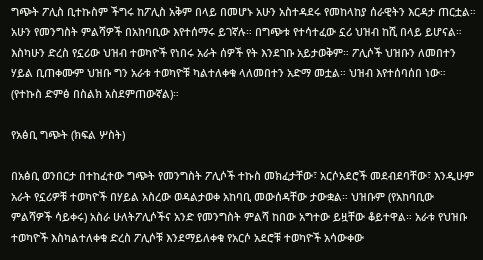ግጭት ፖሊስ ቢተኩስም ችግሩ ከፖሊስ አቅም በላይ በመሆኑ አሁን አስተዳደሩ የመከላከያ ሰራዊትን እርዳታ ጠርቷል። አሁን የመንግስት ምልሻዎች በአከባቢው እየተሰማሩ ይገኛሉ። በግጭቱ የተሳተፈው ኗሪ ህዝብ ከሺ በላይ ይሆናል። እስካሁን ድረስ የኗሪው ህዝብ ተወካዮች የነበሩ አራት ሰዎች የት እንደገቡ አይታወቅም። ፖሊሶች ህዝቡን ለመበተን ሃይል ቢጠቀሙም ህዝቡ ግን አራቱ ተወካዮቹ ካልተለቀቁ ላለመበተን አድማ መቷል። ህዝብ እየተሰባሰበ ነው። (የተኩስ ድምፅ በስልክ አስደምጠውኛል)።

የአፅቢ ግጭት (ክፍል ሦስት)

በአፅቢ ወንበርታ በተከፈተው ግጭት የመንግስት ፖሊሶች ተኩስ መክፈታቸው፣ አርሶአደሮች መደብደባቸው፣ እንዲሁም አራት የኗሪዎቹ ተወካዮች በሃይል አስረው ወዳልታወቀ አከባቢ መውሰዳቸው ታውቋል። ህዝቡም (የአከባቢው ምልሻዎች ሳይቀሩ) አስራ ሁለትፖሊሶችና አንድ የመንግስት ምልሻ ከበው አግተው ይዟቸው ቆይተዋል። አራቱ የህዝቡ ተወካዮች እስካልተለቀቁ ድረስ ፖሊሶቹ እንደማይለቀቁ የአርሶ አደሮቹ ተወካዮች አሳውቀው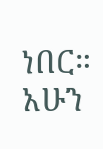ነበር። አሁን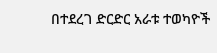በተደረገ ድርድር አራቱ ተወካዮች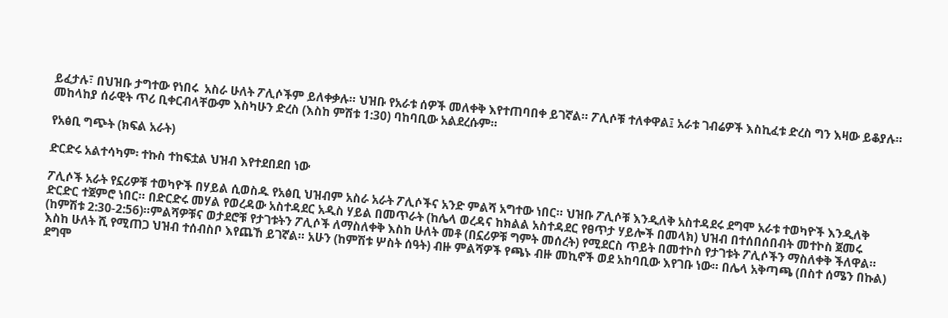ይፈታሉ፣ በህዝቡ ታግተው የነበሩ  አስራ ሁለት ፖሊሶችም ይለቀቃሉ። ህዝቡ የአራቱ ሰዎች መለቀቅ እየተጠባበቀ ይገኛል። ፖሊሶቹ ተለቀዋል፤ አራቱ ገብሬዎች እስኪፈቱ ድረስ ግን እዛው ይቆያሉ። መከላከያ ሰራዊት ጥሪ ቢቀርብላቸውም እስካሁን ድረስ (እስከ ምሽቱ 1:30) ባከባቢው አልደረሱም።

የአፅቢ ግጭት (ክፍል አራት)

ድርድሩ አልተሳካም፡ ተኩስ ተከፍቷል ህዝብ እየተደበደበ ነው

ፖሊሶች አራት የኗሪዎቹ ተወካዮች በሃይል ሲወስዱ የአፅቢ ህዝብም አስራ አራት ፖሊሶችና አንድ ምልሻ አግተው ነበር። ህዝቡ ፖሊሶቹ እንዲለቅ አስተዳደሩ ደግሞ አራቱ ተወካዮች እንዲለቅ ድርድር ተጀምሮ ነበር። በድርድሩ መሃል የወረዳው አስተዳደር አዲስ ሃይል በመጥራት (ከሌላ ወረዳና ከክልል አስተዳደር የፀጥታ ሃይሎች በመላክ) ህዝብ በተሰበሰበብት መተኮስ ጀመሩ (ከምሽቱ 2:30-2:56)።ምልሻዎቹና ወታደሮቹ የታገቱትን ፖሊሶች ለማስለቀቅ እስከ ሁለት መቶ (በኗሪዎቹ ግምት መሰረት) የሚደርስ ጥይት በመተኮስ የታገቱት ፖሊሶችን ማስለቀቅ ችለዋል። እስከ ሁለት ሺ የሚጠጋ ህዝብ ተሰብስቦ እየጨኸ ይገኛል። አሁን (ከምሽቱ ሦስት ሰዓት) ብዙ ምልሻዎች የጫኑ ብዙ መኪኖች ወደ አከባቢው እየገቡ ነው። በሌላ አቅጣጫ (በስተ ሰሜን በኩል) ደግሞ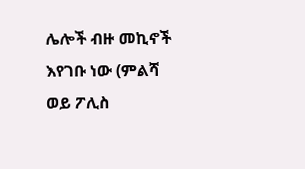ሌሎች ብዙ መኪኖች እየገቡ ነው (ምልሻ  ወይ ፖሊስ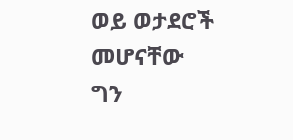ወይ ወታደሮች መሆናቸው ግን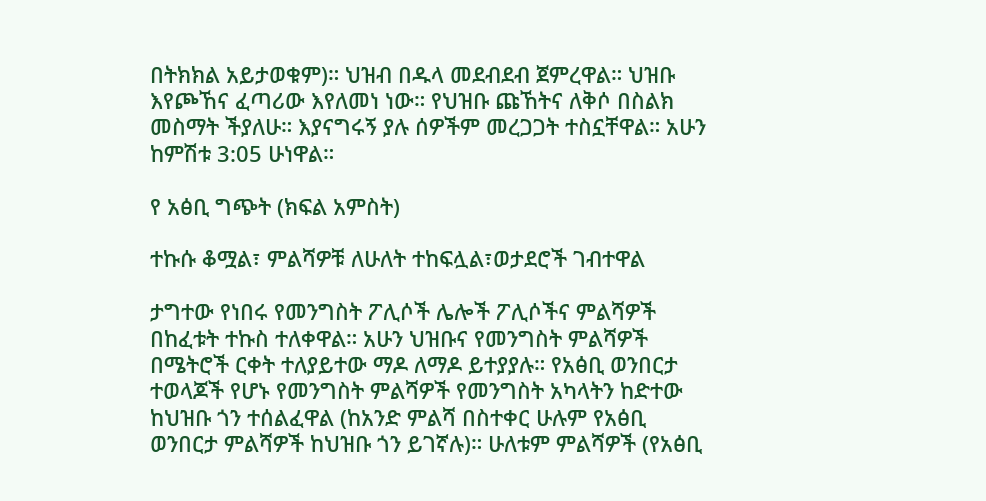በትክክል አይታወቁም)። ህዝብ በዱላ መደብደብ ጀምረዋል። ህዝቡ እየጮኸና ፈጣሪው እየለመነ ነው። የህዝቡ ጩኸትና ለቅሶ በስልክ መስማት ችያለሁ። እያናግሩኝ ያሉ ሰዎችም መረጋጋት ተስኗቸዋል። አሁን ከምሽቱ 3:05 ሁነዋል።

የ አፅቢ ግጭት (ክፍል አምስት)

ተኩሱ ቆሟል፣ ምልሻዎቹ ለሁለት ተከፍሏል፣ወታደሮች ገብተዋል

ታግተው የነበሩ የመንግስት ፖሊሶች ሌሎች ፖሊሶችና ምልሻዎች በከፈቱት ተኩስ ተለቀዋል። አሁን ህዝቡና የመንግስት ምልሻዎች
በሜትሮች ርቀት ተለያይተው ማዶ ለማዶ ይተያያሉ። የአፅቢ ወንበርታ ተወላጆች የሆኑ የመንግስት ምልሻዎች የመንግስት አካላትን ከድተው ከህዝቡ ጎን ተሰልፈዋል (ከአንድ ምልሻ በስተቀር ሁሉም የአፅቢ ወንበርታ ምልሻዎች ከህዝቡ ጎን ይገኛሉ)። ሁለቱም ምልሻዎች (የአፅቢ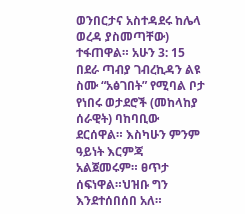ወንበርታና አስተዳደሩ ከሌላ ወረዳ ያስመጣቸው) ተፋጠዋል። አሁን 3: 15 በደራ ጣብያ ገብረኪዳን ልዩ ስሙ “አፅገበት” የሚባል ቦታ የነበሩ ወታደሮች (መከላከያ ሰራዊት) ባከባቢው ደርሰዋል። እስካሁን ምንም ዓይነት እርምጃ አልጀመሩም። ፀጥታ ሰፍነዋል።ህዝቡ ግን እንደተሰበሰበ አለ።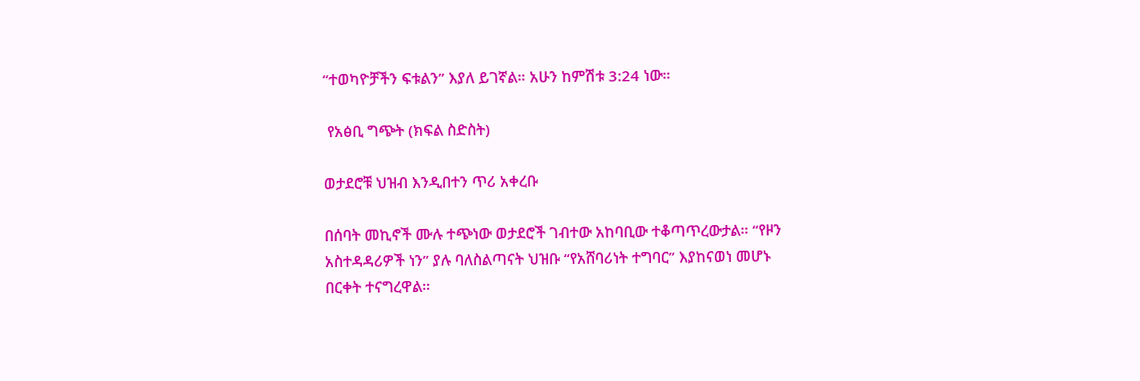“ተወካዮቻችን ፍቱልን” እያለ ይገኛል። አሁን ከምሽቱ 3:24 ነው።

 የአፅቢ ግጭት (ክፍል ስድስት)

ወታደሮቹ ህዝብ እንዲበተን ጥሪ አቀረቡ

በሰባት መኪኖች ሙሉ ተጭነው ወታደሮች ገብተው አከባቢው ተቆጣጥረውታል። “የዞን አስተዳዳሪዎች ነን” ያሉ ባለስልጣናት ህዝቡ “የአሸባሪነት ተግባር” እያከናወነ መሆኑ በርቀት ተናግረዋል።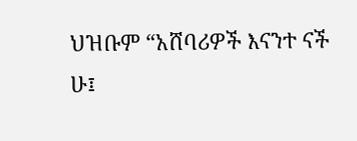ህዝቡም “አሸባሪዎች እናንተ ናች ሁ፤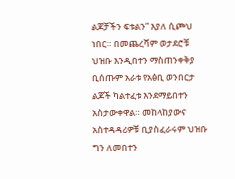ልጆቻችን ፍቱልን” እያለ ሲጮህ ነበር። በመጨረሻም ወታደሮቹ ህዝቡ እንዲበተን ማስጠንቀቅያ ቢሰጡም አራቱ የአፅቢ ወንበርታ ልጆች ካልተፈቱ እንደማይበተን አስታውቀዋል። መከላከያውና አስተዳዳሪዎቹ ቢያስፈራሩም ህዝቡ ግን ለመበተን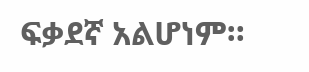ፍቃደኛ አልሆነም።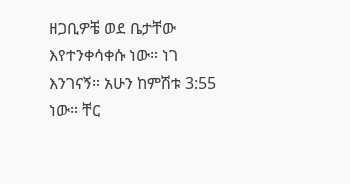ዘጋቢዎቼ ወደ ቤታቸው እየተንቀሳቀሱ ነው። ነገ እንገናኝ። አሁን ከምሽቱ 3:55 ነው። ቸር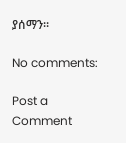ያሰማን።

No comments:

Post a Comment